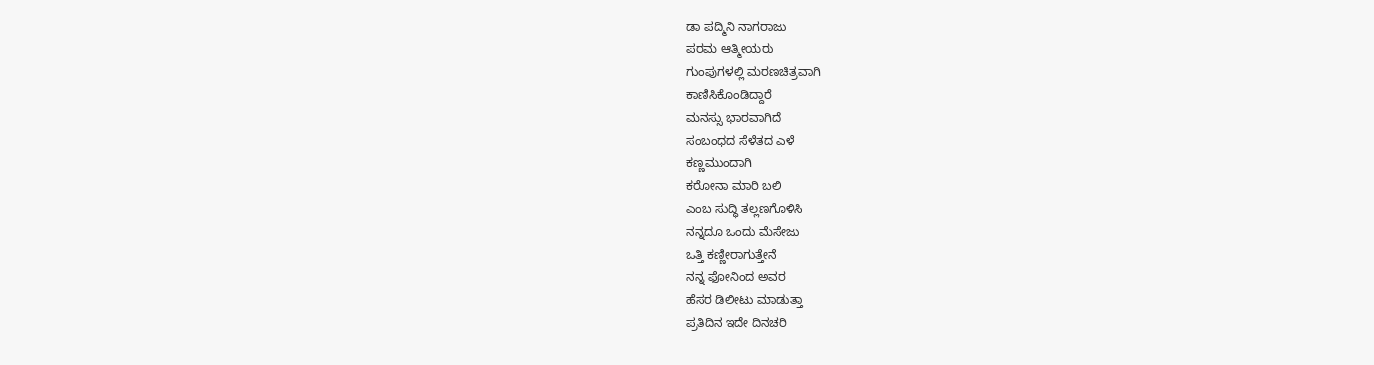ಡಾ ಪದ್ಮಿನಿ ನಾಗರಾಜು
ಪರಮ ಆತ್ಮೀಯರು
ಗುಂಪುಗಳಲ್ಲಿ ಮರಣಚಿತ್ರವಾಗಿ
ಕಾಣಿಸಿಕೊಂಡಿದ್ದಾರೆ
ಮನಸ್ಸು ಭಾರವಾಗಿದೆ
ಸಂಬಂಧದ ಸೆಳೆತದ ಎಳೆ
ಕಣ್ಣಮುಂದಾಗಿ
ಕರೋನಾ ಮಾರಿ ಬಲಿ
ಎಂಬ ಸುದ್ಧಿ ತಲ್ಲಣಗೊಳಿಸಿ
ನನ್ನದೂ ಒಂದು ಮೆಸೇಜು
ಒತ್ತಿ ಕಣ್ಣೀರಾಗುತ್ತೇನೆ
ನನ್ನ ಫೋನಿಂದ ಅವರ
ಹೆಸರ ಡಿಲೀಟು ಮಾಡುತ್ತಾ
ಪ್ರತಿದಿನ ಇದೇ ದಿನಚರಿ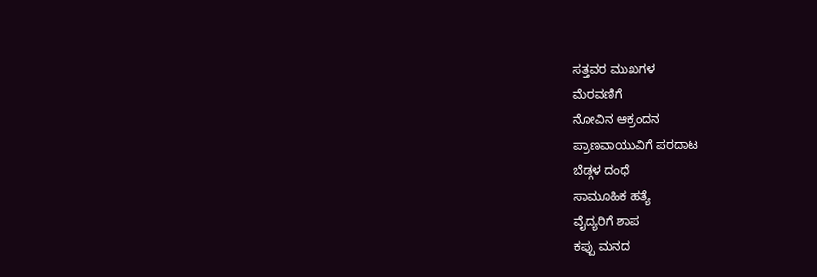ಸತ್ತವರ ಮುಖಗಳ
ಮೆರವಣಿಗೆ
ನೋವಿನ ಆಕ್ರಂದನ
ಪ್ರಾಣವಾಯುವಿಗೆ ಪರದಾಟ
ಬೆಡ್ಗಳ ದಂಧೆ
ಸಾಮೂಹಿಕ ಹತ್ಯೆ
ವೈದ್ಯರಿಗೆ ಶಾಪ
ಕಪ್ಪು ಮನದ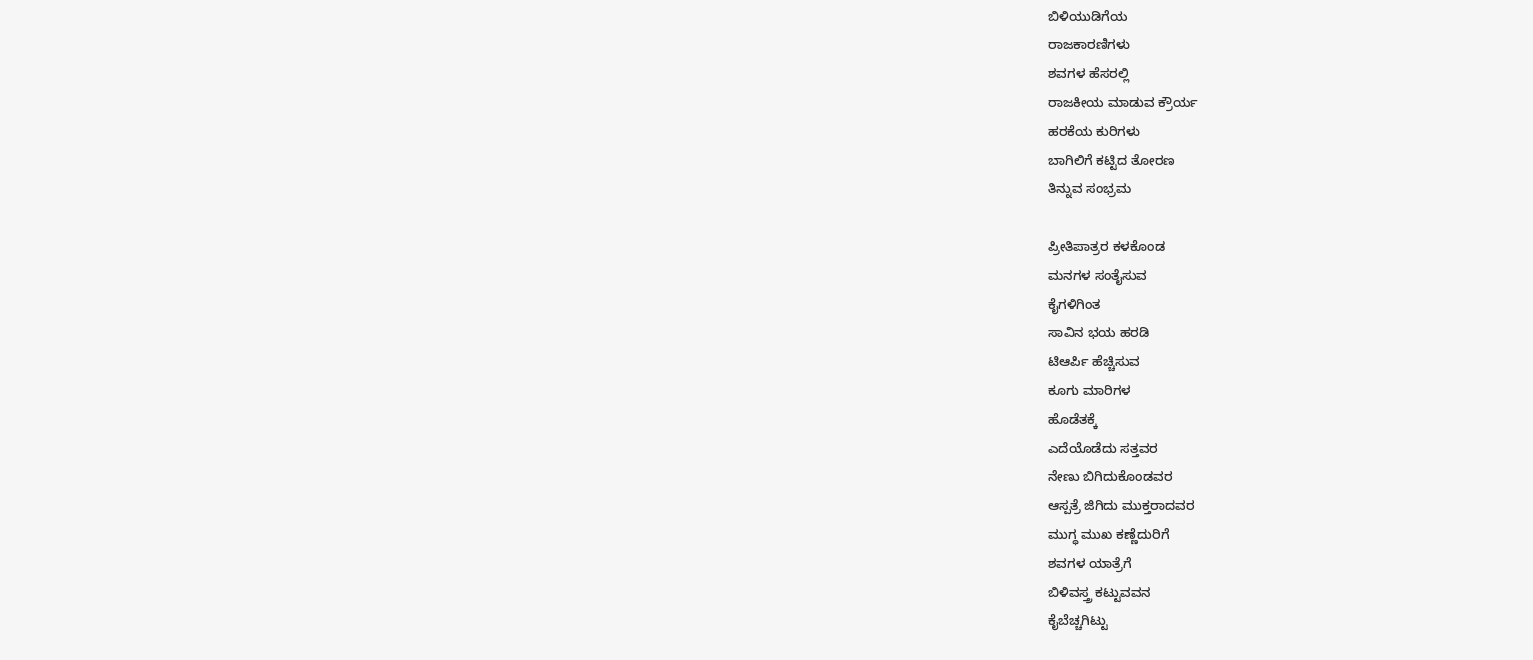ಬಿಳಿಯುಡಿಗೆಯ
ರಾಜಕಾರಣಿಗಳು
ಶವಗಳ ಹೆಸರಲ್ಲಿ
ರಾಜಕೀಯ ಮಾಡುವ ಕ್ರೌರ್ಯ
ಹರಕೆಯ ಕುರಿಗಳು
ಬಾಗಿಲಿಗೆ ಕಟ್ಟಿದ ತೋರಣ
ತಿನ್ನುವ ಸಂಭ್ರಮ

ಪ್ರೀತಿಪಾತ್ರರ ಕಳಕೊಂಡ
ಮನಗಳ ಸಂತೈಸುವ
ಕೈಗಳಿಗಿಂತ
ಸಾವಿನ ಭಯ ಹರಡಿ
ಟಿಆರ್ಪಿ ಹೆಚ್ಚಿಸುವ
ಕೂಗು ಮಾರಿಗಳ
ಹೊಡೆತಕ್ಕೆ
ಎದೆಯೊಡೆದು ಸತ್ತವರ
ನೇಣು ಬಿಗಿದುಕೊಂಡವರ
ಆಸ್ಪತ್ರೆ ಜಿಗಿದು ಮುಕ್ತರಾದವರ
ಮುಗ್ಧ ಮುಖ ಕಣ್ಣೆದುರಿಗೆ
ಶವಗಳ ಯಾತ್ರೆಗೆ
ಬಿಳಿವಸ್ತ್ರ ಕಟ್ಟುವವನ
ಕೈಬೆಚ್ಚಗಿಟ್ಟು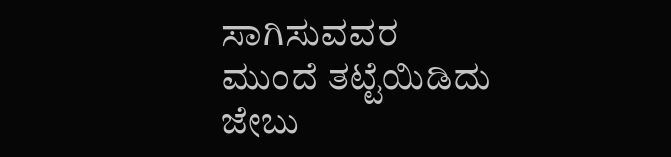ಸಾಗಿಸುವವರ
ಮುಂದೆ ತಟ್ಟೆಯಿಡಿದು
ಜೇಬು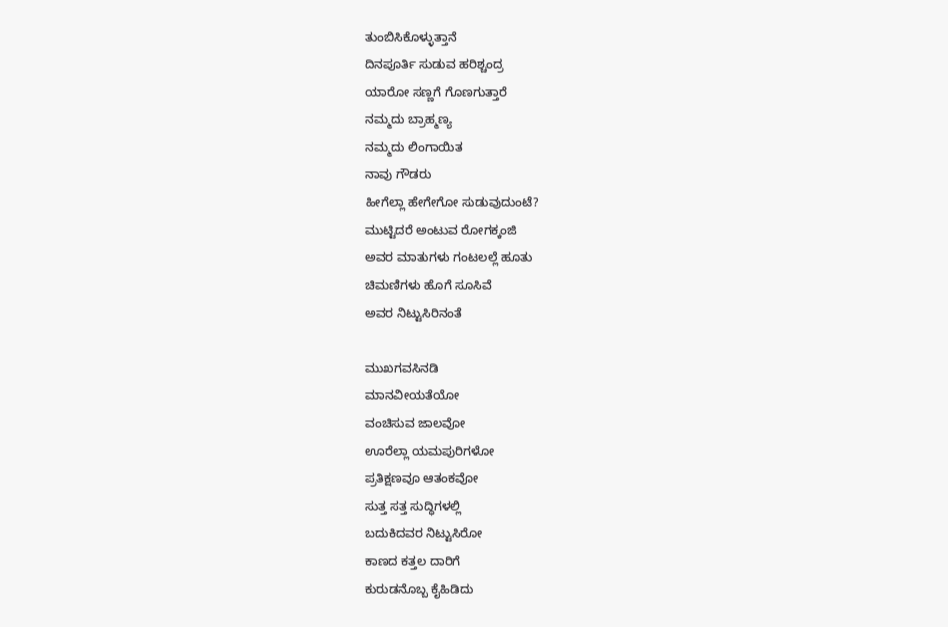ತುಂಬಿಸಿಕೊಳ್ಳುತ್ತಾನೆ
ದಿನಪೂರ್ತಿ ಸುಡುವ ಹರಿಶ್ಚಂದ್ರ
ಯಾರೋ ಸಣ್ಣಗೆ ಗೊಣಗುತ್ತಾರೆ
ನಮ್ಮದು ಬ್ರಾಹ್ಮಣ್ಯ
ನಮ್ಮದು ಲಿಂಗಾಯಿತ
ನಾವು ಗೌಡರು
ಹೀಗೆಲ್ಲಾ ಹೇಗೇಗೋ ಸುಡುವುದುಂಟೆ?
ಮುಟ್ಟಿದರೆ ಅಂಟುವ ರೋಗಕ್ಕಂಜಿ
ಅವರ ಮಾತುಗಳು ಗಂಟಲಲ್ಲೆ ಹೂತು
ಚಿಮಣಿಗಳು ಹೊಗೆ ಸೂಸಿವೆ
ಅವರ ನಿಟ್ಟುಸಿರಿನಂತೆ

ಮುಖಗವಸಿನಡಿ
ಮಾನವೀಯತೆಯೋ
ವಂಚಿಸುವ ಜಾಲವೋ
ಊರೆಲ್ಲಾ ಯಮಪುರಿಗಳೋ
ಪ್ರತಿಕ್ಷಣವೂ ಆತಂಕವೋ
ಸುತ್ತ ಸತ್ತ ಸುದ್ಧಿಗಳಲ್ಲಿ
ಬದುಕಿದವರ ನಿಟ್ಟುಸಿರೋ
ಕಾಣದ ಕತ್ತಲ ದಾರಿಗೆ
ಕುರುಡನೊಬ್ಬ ಕೈಹಿಡಿದು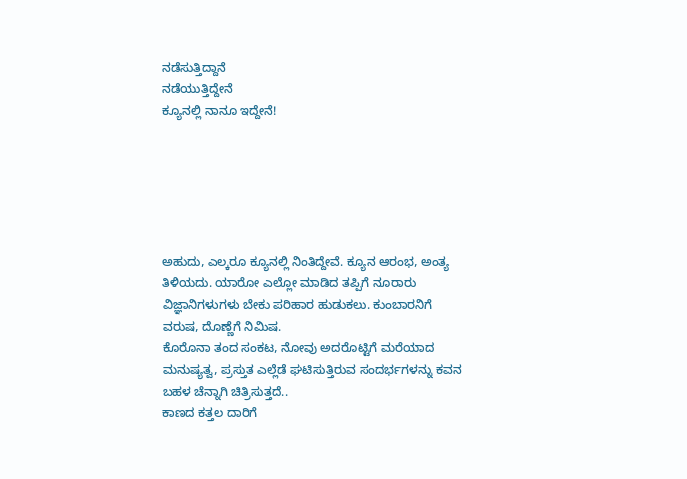ನಡೆಸುತ್ತಿದ್ದಾನೆ
ನಡೆಯುತ್ತಿದ್ದೇನೆ
ಕ್ಯೂನಲ್ಲಿ ನಾನೂ ಇದ್ದೇನೆ!






ಅಹುದು, ಎಲ್ಕರೂ ಕ್ಯೂನಲ್ಲಿ ನಿಂತಿದ್ದೇವೆ. ಕ್ಯೂನ ಆರಂಭ, ಅಂತ್ಯ ತಿಳಿಯದು. ಯಾರೋ ಎಲ್ಲೋ ಮಾಡಿದ ತಪ್ಪಿಗೆ ನೂರಾರು ವಿಜ್ಞಾನಿಗಳುಗಳು ಬೇಕು ಪರಿಹಾರ ಹುಡುಕಲು. ಕುಂಬಾರನಿಗೆ ವರುಷ, ದೊಣ್ಣೆಗೆ ನಿಮಿಷ.
ಕೊರೊನಾ ತಂದ ಸಂಕಟ, ನೋವು ಅದರೊಟ್ಟಿಗೆ ಮರೆಯಾದ ಮನುಷ್ಯತ್ವ, ಪ್ರಸ್ತುತ ಎಲ್ಲೆಡೆ ಘಟಿಸುತ್ತಿರುವ ಸಂದರ್ಭಗಳನ್ನು ಕವನ ಬಹಳ ಚೆನ್ನಾಗಿ ಚಿತ್ರಿಸುತ್ತದೆ..
ಕಾಣದ ಕತ್ತಲ ದಾರಿಗೆ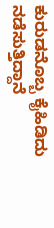ಕುರುಡನೊಬ್ಬ ಕೈಹಿಡಿದು
ನಡೆಸುತ್ತಿದ್ದಾನೆ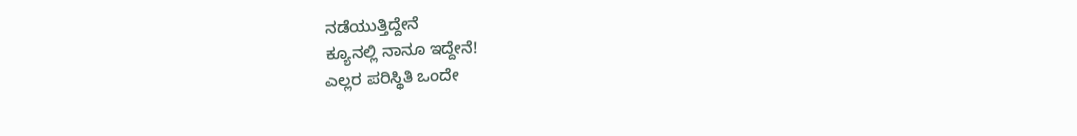ನಡೆಯುತ್ತಿದ್ದೇನೆ
ಕ್ಯೂನಲ್ಲಿ ನಾನೂ ಇದ್ದೇನೆ!
ಎಲ್ಲರ ಪರಿಸ್ಥಿತಿ ಒಂದೇ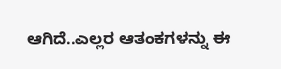ಆಗಿದೆ..ಎಲ್ಲರ ಆತಂಕಗಳನ್ನು ಈ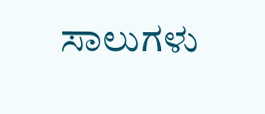ಸಾಲುಗಳು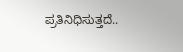ಪ್ರತಿನಿಧಿಸುತ್ತದೆ..